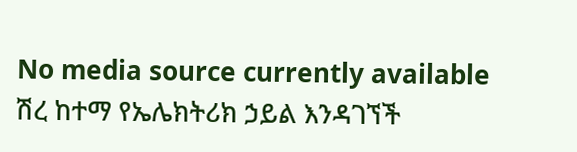No media source currently available
ሽረ ከተማ የኤሌክትሪክ ኃይል እንዳገኘች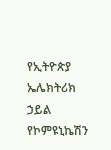የኢትዮጵያ ኤሌክትሪክ ኃይል የኮምዩኒኬሽን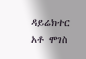ዳይሬክተር አቶ ሞገስ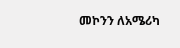መኮንን ለአሜሪካ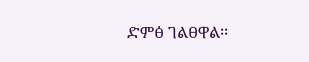ድምፅ ገልፀዋል፡፡